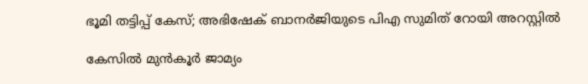ഭൂമി തട്ടിപ്പ് കേസ്; അഭിഷേക് ബാനർജിയുടെ പിഎ സുമിത് റോയി അറസ്റ്റിൽ

കേസിൽ മുൻകൂർ ജാമ്യം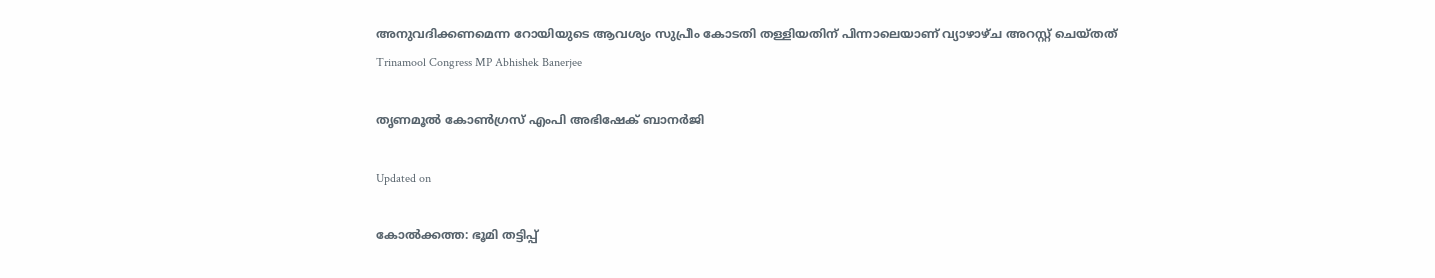അനുവദിക്കണമെന്ന റോയിയുടെ ആവശ്യം സുപ്രീം കോടതി തള്ളിയതിന് പിന്നാലെയാണ് വ്യാഴാഴ്ച അറസ്റ്റ് ചെയ്തത്
Trinamool Congress MP Abhishek Banerjee

തൃണമൂൽ കോൺഗ്രസ് എംപി അഭിഷേക് ബാനർജി

Updated on

കോൽക്കത്ത: ഭൂമി തട്ടിപ്പ്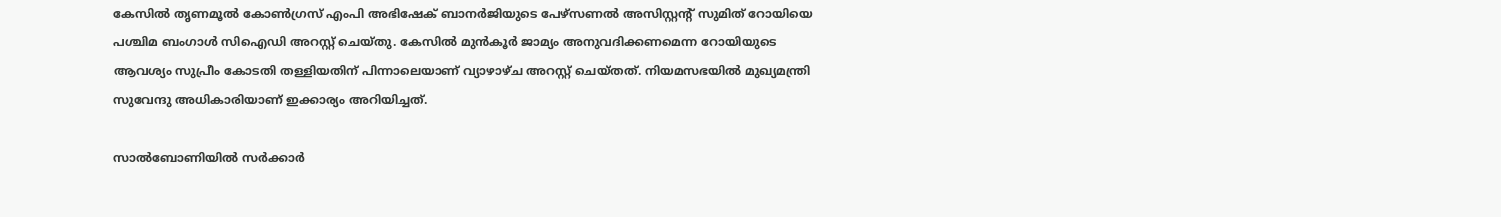കേസിൽ തൃണമൂൽ കോൺഗ്രസ് എംപി അഭിഷേക് ബാനർജിയുടെ പേഴ്‌സണൽ അസിസ്റ്റന്‍റ് സുമിത് റോയിയെ പശ്ചിമ ബംഗാൾ സിഐഡി അറസ്റ്റ് ചെയ്തു. കേസിൽ മുൻകൂർ ജാമ്യം അനുവദിക്കണമെന്ന റോയിയുടെ ആവശ്യം സുപ്രീം കോടതി തള്ളിയതിന് പിന്നാലെയാണ് വ്യാഴാഴ്ച അറസ്റ്റ് ചെയ്തത്. നിയമസഭയിൽ മുഖ്യമന്ത്രി സുവേന്ദു അധികാരിയാണ് ഇക്കാര്യം അറിയിച്ചത്.

സാൽബോണിയിൽ സർക്കാർ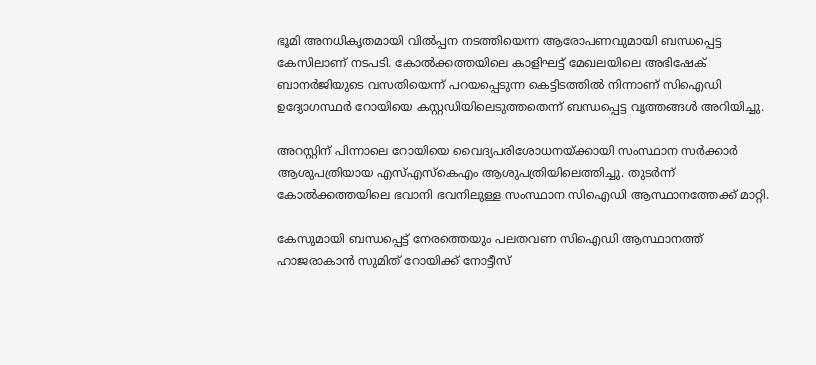ഭൂമി അനധികൃതമായി വിൽപ്പന നടത്തിയെന്ന ആരോപണവുമായി ബന്ധപ്പെട്ട കേസിലാണ് നടപടി. കോൽക്കത്തയിലെ കാളിഘട്ട് മേഖലയിലെ അഭിഷേക് ബാനർജിയുടെ വസതിയെന്ന് പറയപ്പെടുന്ന കെട്ടിടത്തിൽ നിന്നാണ് സിഐഡി ഉദ്യോഗസ്ഥർ റോയിയെ കസ്റ്റഡിയിലെടുത്തതെന്ന് ബന്ധപ്പെട്ട വൃത്തങ്ങൾ അറിയിച്ചു.

അറസ്റ്റിന് പിന്നാലെ റോയിയെ വൈദ്യപരിശോധനയ്ക്കായി സംസ്ഥാന സർക്കാർ ആശുപത്രിയായ എസ്‌എസ്‌കെഎം ആശുപത്രിയിലെത്തിച്ചു. തുടർന്ന് കോൽക്കത്തയിലെ ഭവാനി ഭവനിലുള്ള സംസ്ഥാന സിഐഡി ആസ്ഥാനത്തേക്ക് മാറ്റി.

കേസുമായി ബന്ധപ്പെട്ട് നേരത്തെയും പലതവണ സിഐഡി ആസ്ഥാനത്ത് ഹാജരാകാൻ സുമിത് റോയിക്ക് നോട്ടീസ്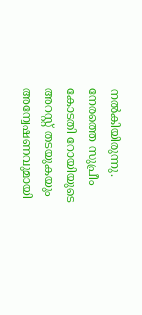നൽകിയിരുന്നു. നേരത്തെ സുപ്രീം കോടതി റോയിയുടെ അറസ്റ്റ് തടയുകയും അന്വേഷണവുമായി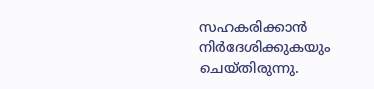സഹകരിക്കാൻ നിർദേശിക്കുകയും ചെയ്തിരുന്നു.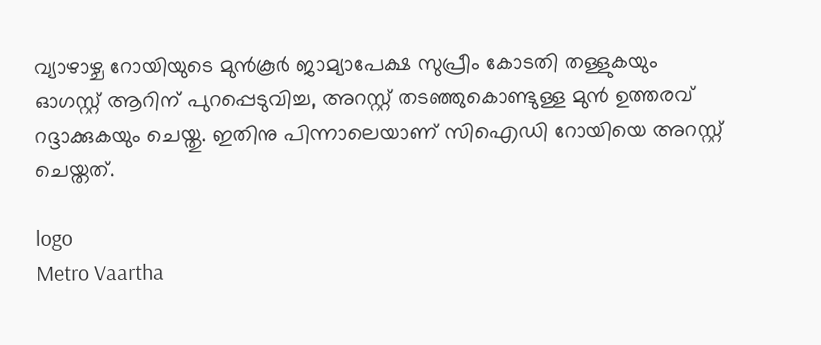വ്യാഴാഴ്ച റോയിയുടെ മുൻകൂർ ജാമ്യാപേക്ഷ സുപ്രീം കോടതി തള്ളുകയും ഓഗസ്റ്റ് ആറിന് പുറപ്പെടുവിച്ച, അറസ്റ്റ് തടഞ്ഞുകൊണ്ടുള്ള മുൻ ഉത്തരവ് റദ്ദാക്കുകയും ചെയ്തു. ഇതിനു പിന്നാലെയാണ് സിഐഡി റോയിയെ അറസ്റ്റ് ചെയ്തത്.

logo
Metro Vaartha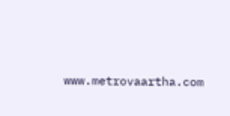www.metrovaartha.com